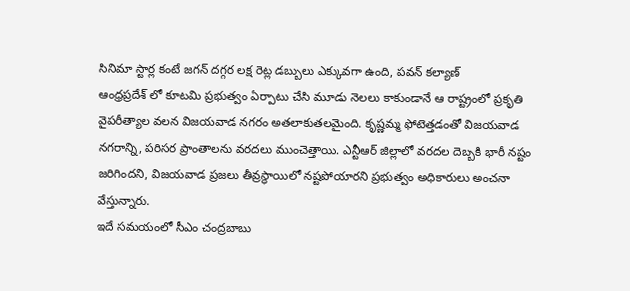సినిమా స్టార్ల కంటే జగన్ దగ్గర లక్ష రెట్ల డబ్బులు ఎక్కువగా ఉంది, పవన్ కల్యాణ్
ఆంధ్రప్రదేశ్ లో కూటమి ప్రభుత్వం ఏర్పాటు చేసి మూడు నెలలు కాకుండానే ఆ రాష్ట్రంలో ప్రకృతి వైపరీత్యాల వలన విజయవాడ నగరం అతలాకుతలమైంది. కృష్ణమ్మ ఫోటెత్తడంతో విజయవాడ నగరాన్ని, పరిసర ప్రాంతాలను వరదలు ముంచెత్తాయి. ఎన్టీఆర్ జిల్లాలో వరదల దెబ్బకి భారీ నష్టం జరిగిందని, విజయవాడ ప్రజలు తీవ్రస్థాయిలో నష్టపోయారని ప్రభుత్వం అధికారులు అంచనా వేస్తున్నారు.
ఇదే సమయంలో సీఎం చంద్రబాబు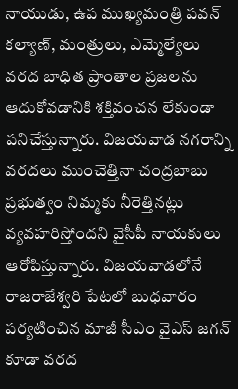నాయుడు, ఉప ముఖ్యమంత్రి పవన్ కల్యాణ్, మంత్రులు, ఎమ్మెల్యేలు వరద బాధిత ప్రాంతాల ప్రజలను ఆదుకోవడానికి శక్తివంచన లేకుండా పనిచేస్తున్నారు. విజయవాడ నగరాన్ని వరదలు ముంచెత్తినా చంద్రబాబు ప్రభుత్వం నిమ్మకు నీరెత్తినట్లు వ్యవహరిస్తోందని వైసీపీ నాయకులు ఆరోపిస్తున్నారు. విజయవాడలోనే రాజరాజేశ్వరి పేటలో బుధవారం పర్యటించిన మాజీ సీఎం వైఎస్ జగన్ కూడా వరద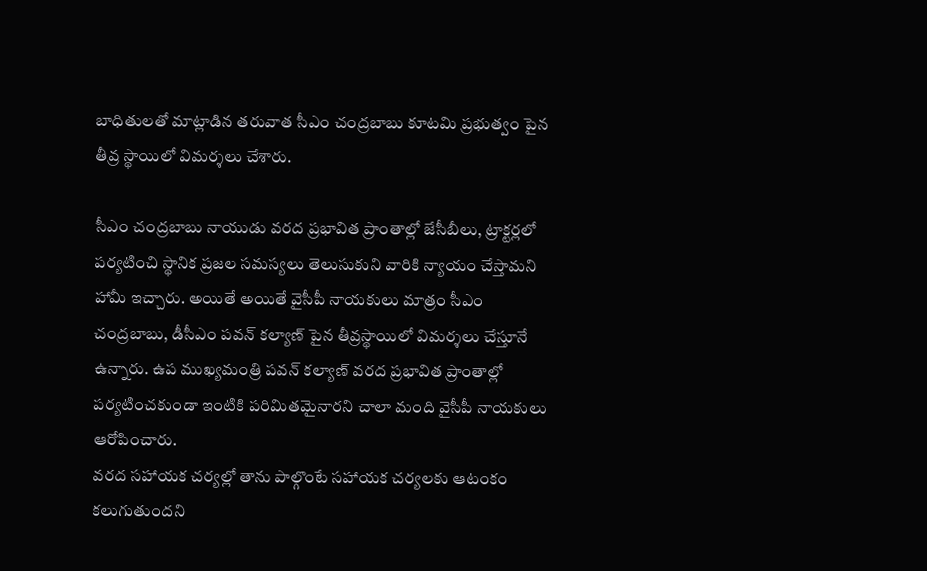బాధితులతో మాట్లాడిన తరువాత సీఎం చంద్రబాబు కూటమి ప్రభుత్వం పైన తీవ్ర స్థాయిలో విమర్శలు చేశారు.

సీఎం చంద్రబాబు నాయుడు వరద ప్రభావిత ప్రాంతాల్లో జేసీబీలు, ట్రాక్టర్లలో పర్యటించి స్థానిక ప్రజల సమస్యలు తెలుసుకుని వారికి న్యాయం చేస్తామని హామీ ఇచ్చారు. అయితే అయితే వైసీపీ నాయకులు మాత్రం సీఎం చంద్రబాబు, డీసీఎం పవన్ కల్యాణ్ పైన తీవ్రస్థాయిలో విమర్శలు చేస్తూనే ఉన్నారు. ఉప ముఖ్యమంత్రి పవన్ కల్యాణ్ వరద ప్రభావిత ప్రాంతాల్లో పర్యటించకుండా ఇంటికి పరిమితమైనారని చాలా మంది వైసీపీ నాయకులు ఆరోపించారు.
వరద సహాయక చర్యల్లో తాను పాల్గొంటే సహాయక చర్యలకు ఆటంకం కలుగుతుందని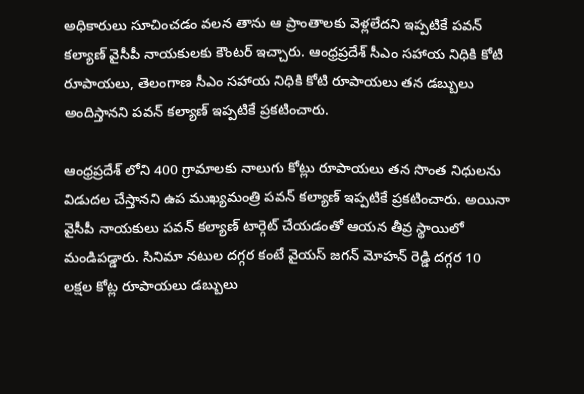అధికారులు సూచించడం వలన తాను ఆ ప్రాంతాలకు వెళ్లలేదని ఇప్పటికే పవన్ కల్యాణ్ వైసీపీ నాయకులకు కౌంటర్ ఇచ్చారు. ఆంధ్రప్రదేశ్ సీఎం సహాయ నిధికి కోటి రూపాయలు, తెలంగాణ సీఎం సహాయ నిధికి కోటి రూపాయలు తన డబ్బులు అందిస్తానని పవన్ కల్యాణ్ ఇప్పటికే ప్రకటించారు.

ఆంధ్రప్రదేశ్ లోని 400 గ్రామాలకు నాలుగు కోట్లు రూపాయలు తన సొంత నిధులను విడుదల చేస్తానని ఉప ముఖ్యమంత్రి పవన్ కల్యాణ్ ఇప్పటికే ప్రకటించారు. అయినా వైసీపీ నాయకులు పవన్ కల్యాణ్ టార్గెట్ చేయడంతో ఆయన తీవ్ర స్థాయిలో మండిపడ్డారు. సినిమా నటుల దగ్గర కంటే వైయస్ జగన్ మోహన్ రెడ్డి దగ్గర 10 లక్షల కోట్ల రూపాయలు డబ్బులు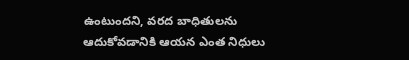ఉంటుందని, వరద బాధితులను ఆదుకోవడానికి ఆయన ఎంత నిధులు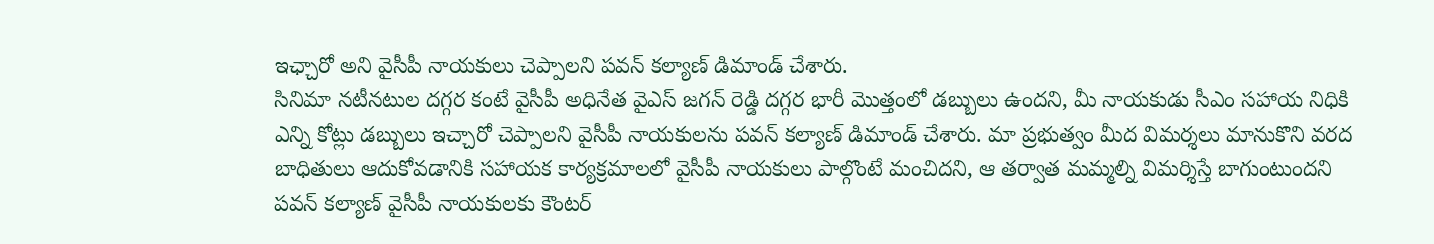ఇఛ్చారో అని వైసీపీ నాయకులు చెప్పాలని పవన్ కల్యాణ్ డిమాండ్ చేశారు.
సినిమా నటీనటుల దగ్గర కంటే వైసీపీ అధినేత వైఎస్ జగన్ రెడ్డి దగ్గర భారీ మొత్తంలో డబ్బులు ఉందని, మీ నాయకుడు సీఎం సహాయ నిధికి ఎన్ని కోట్లు డబ్బులు ఇచ్చారో చెప్పాలని వైసీపీ నాయకులను పవన్ కల్యాణ్ డిమాండ్ చేశారు. మా ప్రభుత్వం మీద విమర్శలు మానుకొని వరద బాధితులు ఆదుకోవడానికి సహాయక కార్యక్రమాలలో వైసీపీ నాయకులు పాల్గొంటే మంచిదని, ఆ తర్వాత మమ్మల్ని విమర్శిస్తే బాగుంటుందని పవన్ కల్యాణ్ వైసీపీ నాయకులకు కౌంటర్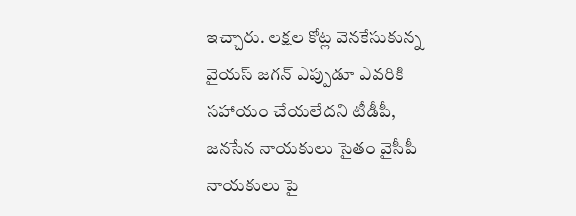ఇచ్చారు. లక్షల కోట్ల వెనకేసుకున్న వైయస్ జగన్ ఎప్పుడూ ఎవరికి సహాయం చేయలేదని టీడీపీ, జనసేన నాయకులు సైతం వైసీపీ నాయకులు పై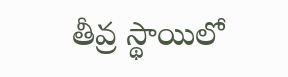తీవ్ర స్థాయిలో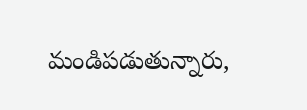మండిపడుతున్నారు,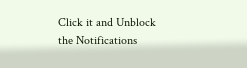Click it and Unblock the Notifications